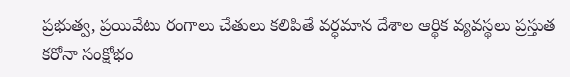ప్రభుత్వ, ప్రయివేటు రంగాలు చేతులు కలిపితే వర్ధమాన దేశాల ఆర్థిక వ్యవస్థలు ప్రస్తుత కరోనా సంక్షోభం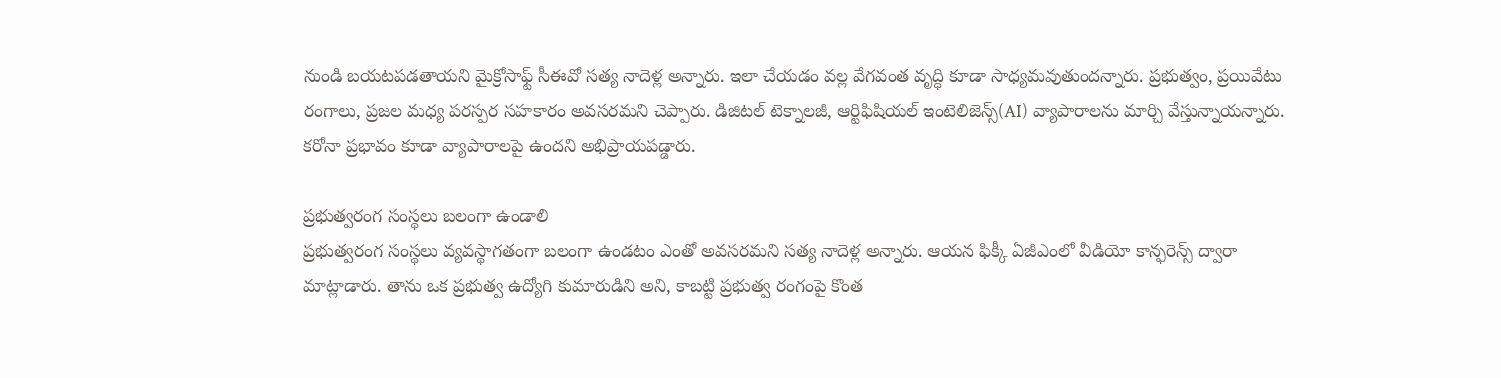నుండి బయటపడతాయని మైక్రోసాఫ్ట్ సీఈవో సత్య నాదెళ్ల అన్నారు. ఇలా చేయడం వల్ల వేగవంత వృద్ధి కూడా సాధ్యమవుతుందన్నారు. ప్రభుత్వం, ప్రయివేటు రంగాలు, ప్రజల మధ్య పరస్పర సహకారం అవసరమని చెప్పారు. డిజిటల్ టెక్నాలజీ, ఆర్టిఫిషియల్ ఇంటెలిజెన్స్(AI) వ్యాపారాలను మార్చి వేస్తున్నాయన్నారు. కరోనా ప్రభావం కూడా వ్యాపారాలపై ఉందని అభిప్రాయపడ్డారు.

ప్రభుత్వరంగ సంస్థలు బలంగా ఉండాలి
ప్రభుత్వరంగ సంస్థలు వ్యవస్థాగతంగా బలంగా ఉండటం ఎంతో అవసరమని సత్య నాదెళ్ల అన్నారు. ఆయన ఫిక్కీ ఏజీఎంలో వీడియో కాన్ఫరెన్స్ ద్వారా మాట్లాడారు. తాను ఒక ప్రభుత్వ ఉద్యోగి కుమారుడిని అని, కాబట్టి ప్రభుత్వ రంగంపై కొంత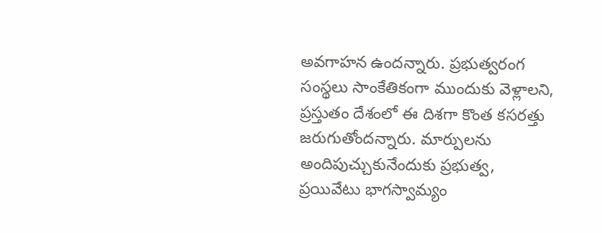అవగాహన ఉందన్నారు. ప్రభుత్వరంగ సంస్థలు సాంకేతికంగా ముందుకు వెళ్లాలని, ప్రస్తుతం దేశంలో ఈ దిశగా కొంత కసరత్తు జరుగుతోందన్నారు. మార్పులను అందిపుచ్చుకునేందుకు ప్రభుత్వ, ప్రయివేటు భాగస్వామ్యం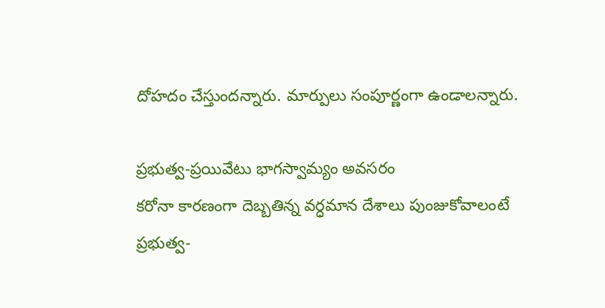దోహదం చేస్తుందన్నారు. మార్పులు సంపూర్ణంగా ఉండాలన్నారు.

ప్రభుత్వ-ప్రయివేటు భాగస్వామ్యం అవసరం
కరోనా కారణంగా దెబ్బతిన్న వర్ధమాన దేశాలు పుంజుకోవాలంటే ప్రభుత్వ-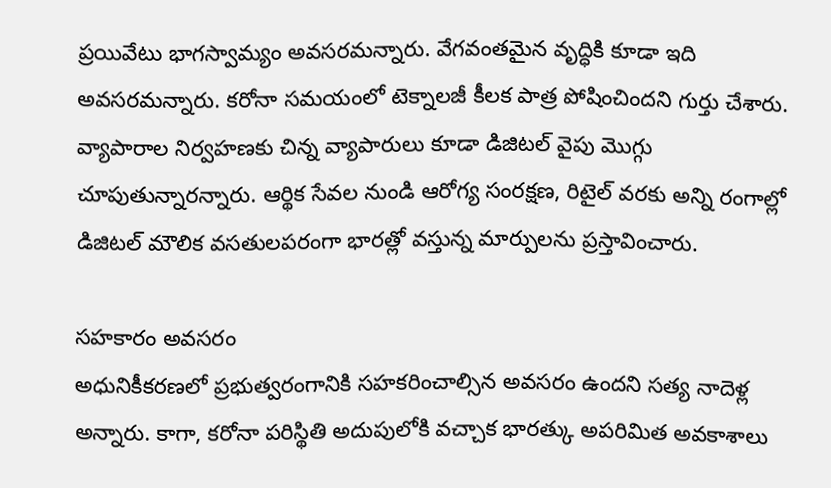ప్రయివేటు భాగస్వామ్యం అవసరమన్నారు. వేగవంతమైన వృద్ధికి కూడా ఇది అవసరమన్నారు. కరోనా సమయంలో టెక్నాలజీ కీలక పాత్ర పోషించిందని గుర్తు చేశారు. వ్యాపారాల నిర్వహణకు చిన్న వ్యాపారులు కూడా డిజిటల్ వైపు మొగ్గు చూపుతున్నారన్నారు. ఆర్థిక సేవల నుండి ఆరోగ్య సంరక్షణ, రిటైల్ వరకు అన్ని రంగాల్లో డిజిటల్ మౌలిక వసతులపరంగా భారత్లో వస్తున్న మార్పులను ప్రస్తావించారు.

సహకారం అవసరం
అధునికీకరణలో ప్రభుత్వరంగానికి సహకరించాల్సిన అవసరం ఉందని సత్య నాదెళ్ల అన్నారు. కాగా, కరోనా పరిస్థితి అదుపులోకి వచ్చాక భారత్కు అపరిమిత అవకాశాలు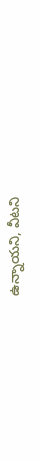ఉన్నాయని, వీటని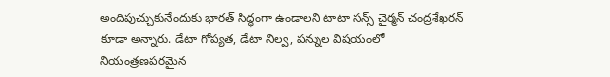అందిపుచ్చుకునేందుకు భారత్ సిద్ధంగా ఉండాలని టాటా సన్స్ చైర్మన్ చంద్రశేఖరన్ కూడా అన్నారు. డేటా గోప్యత, డేటా నిల్వ, పన్నుల విషయంలో నియంత్రణపరమైన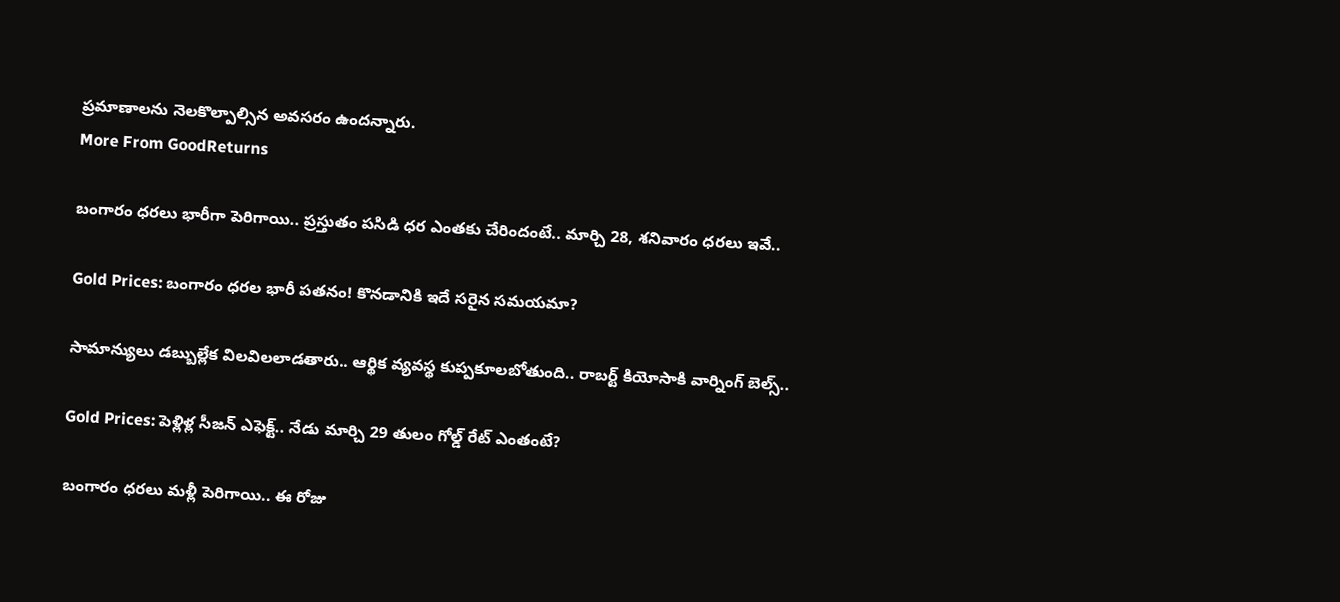ప్రమాణాలను నెలకొల్పాల్సిన అవసరం ఉందన్నారు.
More From GoodReturns

బంగారం ధరలు భారీగా పెరిగాయి.. ప్రస్తుతం పసిడి ధర ఎంతకు చేరిందంటే.. మార్చి 28, శనివారం ధరలు ఇవే..

Gold Prices: బంగారం ధరల భారీ పతనం! కొనడానికి ఇదే సరైన సమయమా?

సామాన్యులు డబ్బుల్లేక విలవిలలాడతారు.. ఆర్థిక వ్యవస్థ కుప్పకూలబోతుంది.. రాబర్ట్ కియోసాకి వార్నింగ్ బెల్స్..

Gold Prices: పెళ్లిళ్ల సీజన్ ఎఫెక్ట్.. నేడు మార్చి 29 తులం గోల్డ్ రేట్ ఎంతంటే?

బంగారం ధరలు మళ్లీ పెరిగాయి.. ఈ రోజు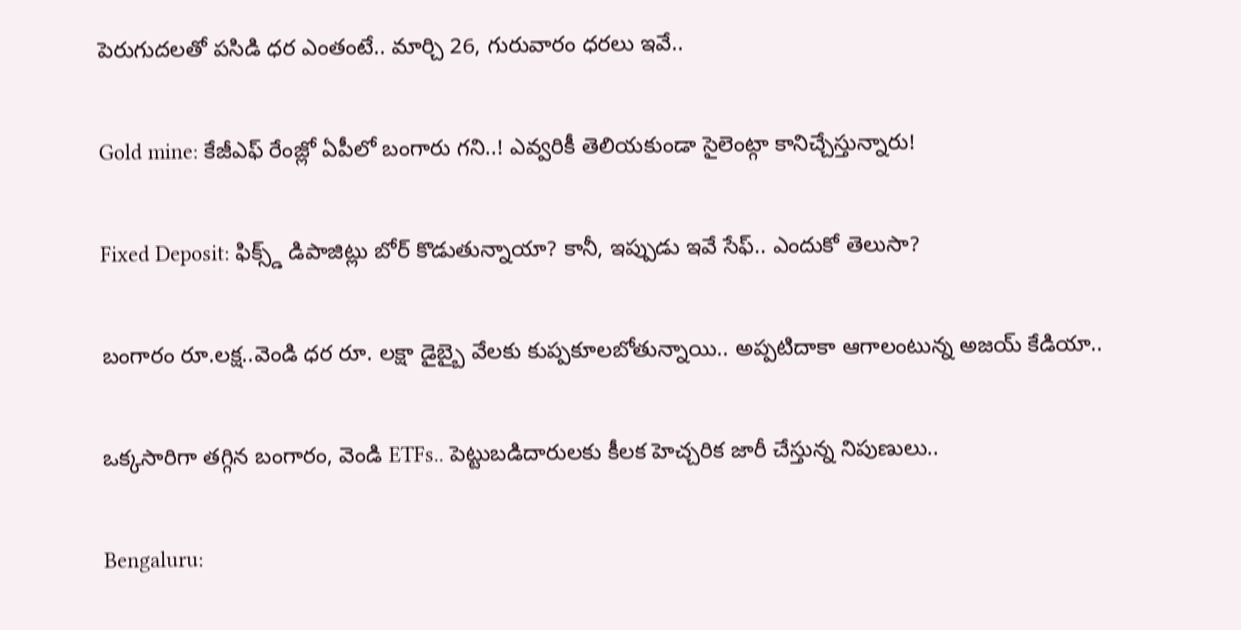పెరుగుదలతో పసిడి ధర ఎంతంటే.. మార్చి 26, గురువారం ధరలు ఇవే..

Gold mine: కేజీఎఫ్ రేంజ్లో ఏపీలో బంగారు గని..! ఎవ్వరికీ తెలియకుండా సైలెంట్గా కానిచ్చేస్తున్నారు!

Fixed Deposit: ఫిక్స్డ్ డిపాజిట్లు బోర్ కొడుతున్నాయా? కానీ, ఇప్పుడు ఇవే సేఫ్.. ఎందుకో తెలుసా?

బంగారం రూ.లక్ష..వెండి ధర రూ. లక్షా డైబ్బై వేలకు కుప్పకూలబోతున్నాయి.. అప్పటిదాకా ఆగాలంటున్న అజయ్ కేడియా..

ఒక్కసారిగా తగ్గిన బంగారం, వెండి ETFs.. పెట్టుబడిదారులకు కీలక హెచ్చరిక జారీ చేస్తున్న నిపుణులు..

Bengaluru: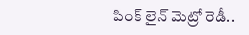పింక్ లైన్ మెట్రో రెడీ..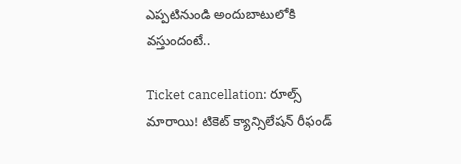ఎప్పటినుండి అందుబాటులోకి వస్తుందంటే..

Ticket cancellation: రూల్స్ మారాయి! టికెట్ క్యాన్సిలేషన్ రీఫండ్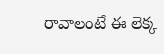రావాలంటే ఈ లెక్క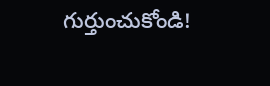గుర్తుంచుకోండి!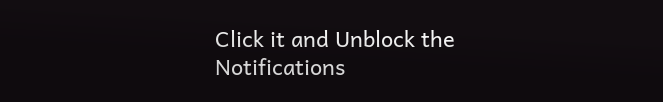Click it and Unblock the Notifications